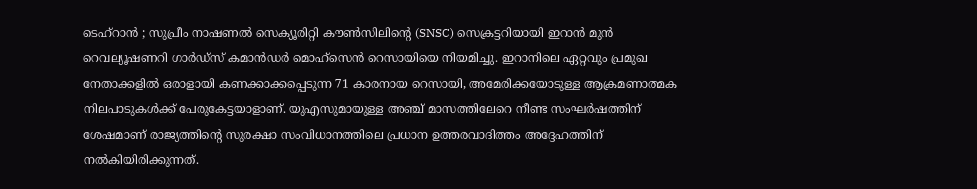ടെഹ്റാൻ ; സുപ്രീം നാഷണൽ സെക്യൂരിറ്റി കൗൺസിലിന്റെ (SNSC) സെക്രട്ടറിയായി ഇറാൻ മുൻ റെവല്യൂഷണറി ഗാർഡ്സ് കമാൻഡർ മൊഹ്സെൻ റെസായിയെ നിയമിച്ചു. ഇറാനിലെ ഏറ്റവും പ്രമുഖ നേതാക്കളിൽ ഒരാളായി കണക്കാക്കപ്പെടുന്ന 71 കാരനായ റെസായി, അമേരിക്കയോടുള്ള ആക്രമണാത്മക നിലപാടുകൾക്ക് പേരുകേട്ടയാളാണ്. യുഎസുമായുള്ള അഞ്ച് മാസത്തിലേറെ നീണ്ട സംഘർഷത്തിന് ശേഷമാണ് രാജ്യത്തിന്റെ സുരക്ഷാ സംവിധാനത്തിലെ പ്രധാന ഉത്തരവാദിത്തം അദ്ദേഹത്തിന് നൽകിയിരിക്കുന്നത്.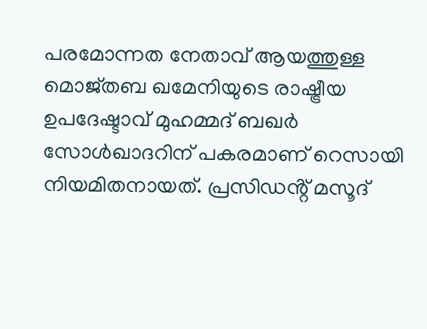പരമോന്നത നേതാവ് ആയത്തുള്ള മൊജ്തബ ഖമേനിയുടെ രാഷ്ട്രീയ ഉപദേഷ്ടാവ് മുഹമ്മദ് ബഖർ സോൾഖാദറിന് പകരമാണ് റെസായി നിയമിതനായത്. പ്രസിഡൻ്റ് മസൂദ്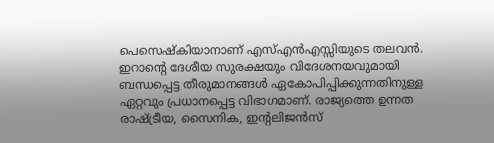പെസെഷ്കിയാനാണ് എസ്എൻഎസ്സിയുടെ തലവൻ. ഇറാന്റെ ദേശീയ സുരക്ഷയും വിദേശനയവുമായി ബന്ധപ്പെട്ട തീരുമാനങ്ങൾ ഏകോപിപ്പിക്കുന്നതിനുള്ള ഏറ്റവും പ്രധാനപ്പെട്ട വിഭാഗമാണ്. രാജ്യത്തെ ഉന്നത രാഷ്ട്രീയ, സൈനിക, ഇന്റലിജൻസ്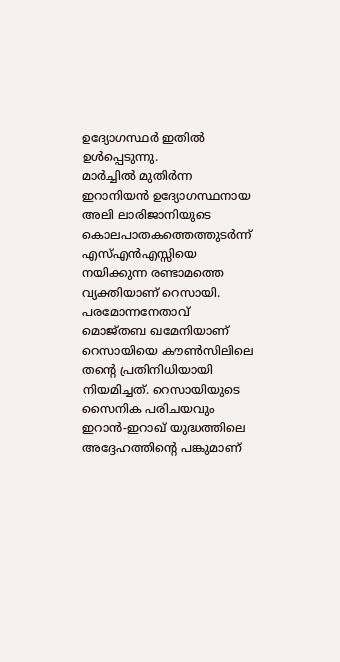ഉദ്യോഗസ്ഥർ ഇതിൽ ഉൾപ്പെടുന്നു.
മാർച്ചിൽ മുതിർന്ന ഇറാനിയൻ ഉദ്യോഗസ്ഥനായ അലി ലാരിജാനിയുടെ കൊലപാതകത്തെത്തുടർന്ന് എസ്എൻഎസ്സിയെ നയിക്കുന്ന രണ്ടാമത്തെ വ്യക്തിയാണ് റെസായി. പരമോന്നനേതാവ് മൊജ്തബ ഖമേനിയാണ് റെസായിയെ കൗൺസിലിലെ തന്റെ പ്രതിനിധിയായി നിയമിച്ചത്. റെസായിയുടെ സൈനിക പരിചയവും ഇറാൻ-ഇറാഖ് യുദ്ധത്തിലെ അദ്ദേഹത്തിന്റെ പങ്കുമാണ്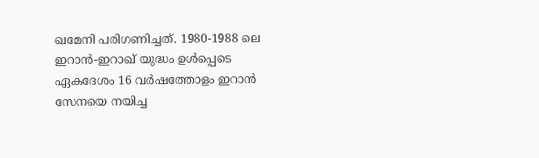ഖമേനി പരിഗണിച്ചത്. 1980-1988 ലെ ഇറാൻ-ഇറാഖ് യുദ്ധം ഉൾപ്പെടെ ഏകദേശം 16 വർഷത്തോളം ഇറാൻ സേനയെ നയിച്ച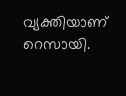വ്യക്തിയാണ് റെസായി.